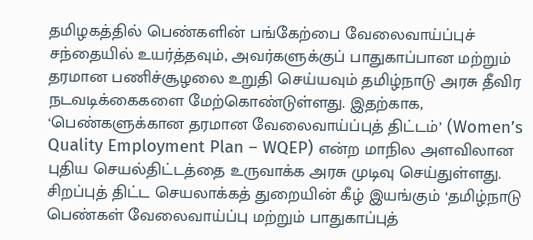தமிழகத்தில் பெண்களின் பங்கேற்பை வேலைவாய்ப்புச் சந்தையில் உயர்த்தவும், அவர்களுக்குப் பாதுகாப்பான மற்றும் தரமான பணிச்சூழலை உறுதி செய்யவும் தமிழ்நாடு அரசு தீவிர நடவடிக்கைகளை மேற்கொண்டுள்ளது. இதற்காக, ‘பெண்களுக்கான தரமான வேலைவாய்ப்புத் திட்டம்’ (Women’s Quality Employment Plan – WQEP) என்ற மாநில அளவிலான புதிய செயல்திட்டத்தை உருவாக்க அரசு முடிவு செய்துள்ளது.
சிறப்புத் திட்ட செயலாக்கத் துறையின் கீழ் இயங்கும் ‘தமிழ்நாடு பெண்கள் வேலைவாய்ப்பு மற்றும் பாதுகாப்புத்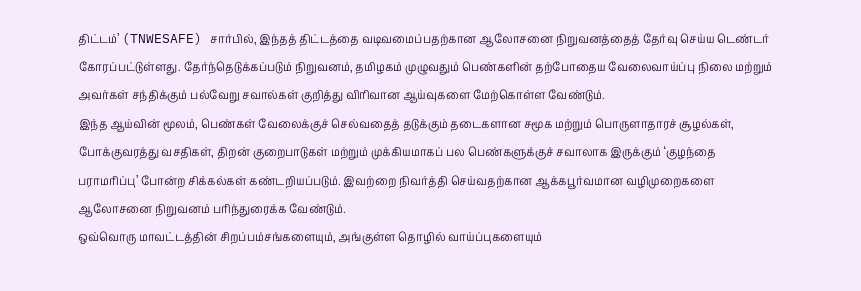திட்டம்’ (TNWESAFE) சார்பில், இந்தத் திட்டத்தை வடிவமைப்பதற்கான ஆலோசனை நிறுவனத்தைத் தேர்வு செய்ய டெண்டர் கோரப்பட்டுள்ளது. தேர்ந்தெடுக்கப்படும் நிறுவனம், தமிழகம் முழுவதும் பெண்களின் தற்போதைய வேலைவாய்ப்பு நிலை மற்றும் அவர்கள் சந்திக்கும் பல்வேறு சவால்கள் குறித்து விரிவான ஆய்வுகளை மேற்கொள்ள வேண்டும்.
இந்த ஆய்வின் மூலம், பெண்கள் வேலைக்குச் செல்வதைத் தடுக்கும் தடைகளான சமூக மற்றும் பொருளாதாரச் சூழல்கள், போக்குவரத்து வசதிகள், திறன் குறைபாடுகள் மற்றும் முக்கியமாகப் பல பெண்களுக்குச் சவாலாக இருக்கும் ‘குழந்தை பராமரிப்பு’ போன்ற சிக்கல்கள் கண்டறியப்படும். இவற்றை நிவர்த்தி செய்வதற்கான ஆக்கபூர்வமான வழிமுறைகளை ஆலோசனை நிறுவனம் பரிந்துரைக்க வேண்டும்.
ஒவ்வொரு மாவட்டத்தின் சிறப்பம்சங்களையும், அங்குள்ள தொழில் வாய்ப்புகளையும்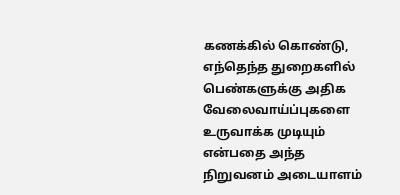கணக்கில் கொண்டு, எந்தெந்த துறைகளில் பெண்களுக்கு அதிக வேலைவாய்ப்புகளை உருவாக்க முடியும் என்பதை அந்த நிறுவனம் அடையாளம்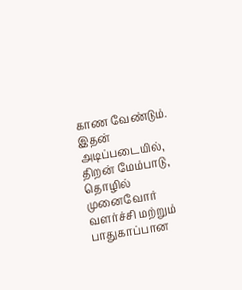காண வேண்டும். இதன் அடிப்படையில், திறன் மேம்பாடு, தொழில் முனைவோர் வளர்ச்சி மற்றும் பாதுகாப்பான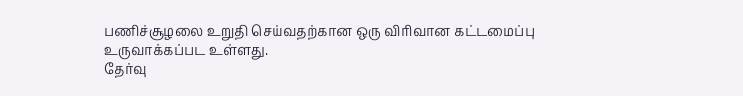பணிச்சூழலை உறுதி செய்வதற்கான ஒரு விரிவான கட்டமைப்பு உருவாக்கப்பட உள்ளது.
தேர்வு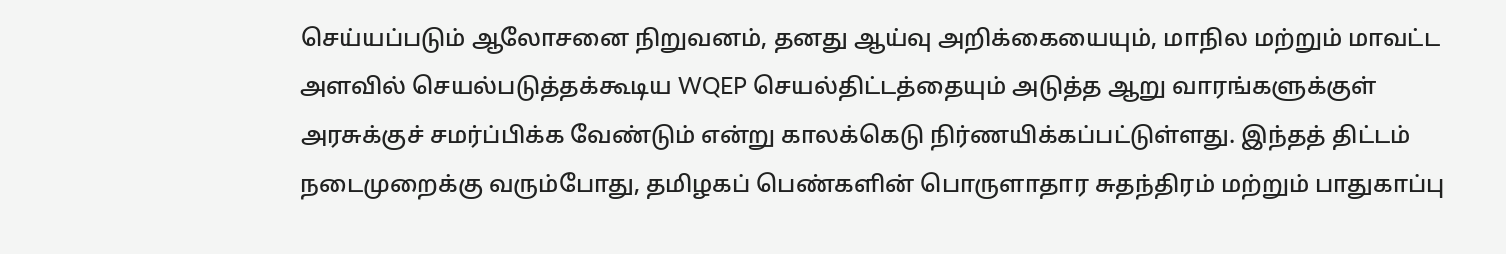செய்யப்படும் ஆலோசனை நிறுவனம், தனது ஆய்வு அறிக்கையையும், மாநில மற்றும் மாவட்ட அளவில் செயல்படுத்தக்கூடிய WQEP செயல்திட்டத்தையும் அடுத்த ஆறு வாரங்களுக்குள் அரசுக்குச் சமர்ப்பிக்க வேண்டும் என்று காலக்கெடு நிர்ணயிக்கப்பட்டுள்ளது. இந்தத் திட்டம் நடைமுறைக்கு வரும்போது, தமிழகப் பெண்களின் பொருளாதார சுதந்திரம் மற்றும் பாதுகாப்பு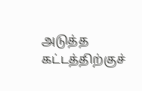அடுத்த கட்டத்திற்குச்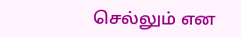செல்லும் என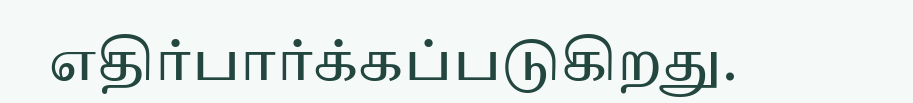எதிர்பார்க்கப்படுகிறது.